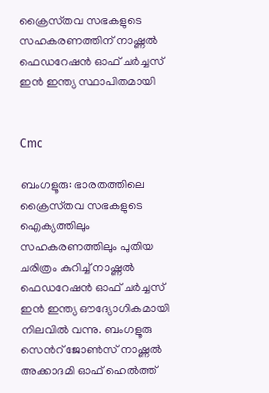ക്രൈസ്‌തവ സഭകളുടെ സഹകരണത്തിന് നാഷ്ണൽ ഫെഡറേഷൻ ഓഫ് ചർച്ചസ് ഇൻ ഇന്ത്യ സ്ഥാപിതമായി


Cmc

ബംഗളൂരു: ഭാരതത്തിലെ ക്രൈസ്‌തവ സഭകളുടെ ഐക്യത്തിലും സഹകരണത്തിലും പുതിയ ചരിത്രം കുറിച്ച് നാഷ്ണൽ ഫെഡറേഷൻ ഓഫ് ചർച്ചസ് ഇൻ ഇന്ത്യ ഔദ്യോഗികമായി നിലവിൽ വന്നു. ബംഗളൂരു സെന്‍റ് ജോൺസ് നാഷ്ണൽ അക്കാദമി ഓഫ് ഹെൽത്ത്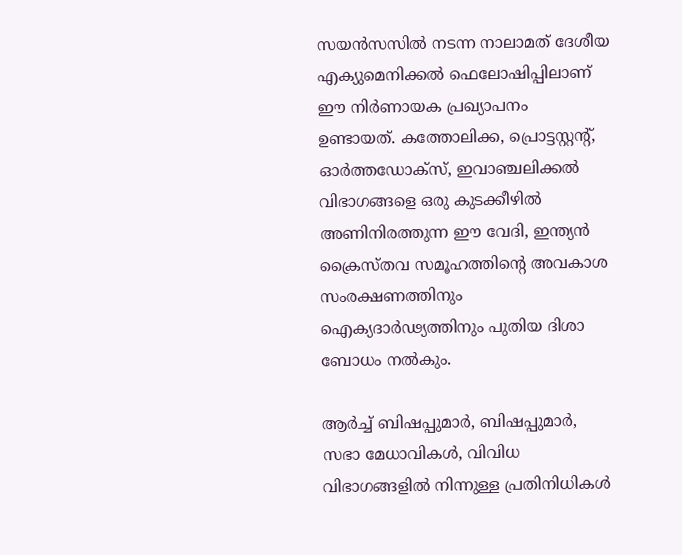സയൻസസിൽ നടന്ന നാലാമത് ദേശീയ എക്യുമെനിക്കൽ ഫെലോഷിപ്പിലാണ് ഈ നിർണായക പ്രഖ്യാപനം ഉണ്ടായത്. കത്തോലിക്ക, പ്രൊട്ടസ്റ്റൻ്റ്, ഓർത്തഡോക്‌സ്, ഇവാഞ്ചലിക്കൽ വിഭാഗങ്ങളെ ഒരു കുടക്കീഴിൽ അണിനിരത്തുന്ന ഈ വേദി, ഇന്ത്യൻ ക്രൈസ്‌തവ സമൂഹത്തിന്റെ അവകാശ സംരക്ഷണത്തിനും ഐക്യദാർഢ്യത്തിനും പുതിയ ദിശാ ബോധം നൽകും.

ആർച്ച് ബിഷപ്പുമാർ, ബിഷപ്പുമാർ, സഭാ മേധാവികൾ, വിവിധ വിഭാഗങ്ങളിൽ നിന്നുള്ള പ്രതിനിധികൾ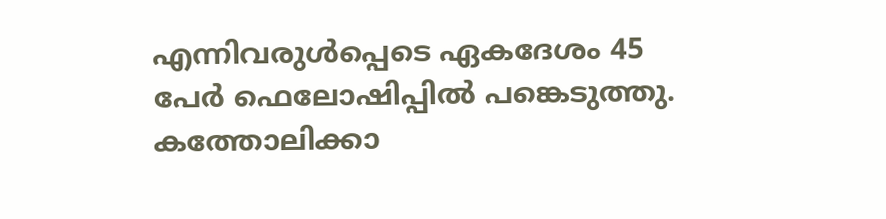എന്നിവരുൾപ്പെടെ ഏകദേശം 45 പേർ ഫെലോഷിപ്പിൽ പങ്കെടുത്തു. കത്തോലിക്കാ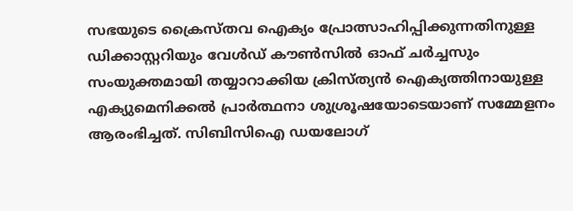സഭയുടെ ക്രൈസ്തവ ഐക്യം പ്രോത്സാഹിപ്പിക്കുന്നതിനുള്ള ഡിക്കാസ്റ്ററിയും വേൾഡ് കൗൺസിൽ ഓഫ് ചർച്ചസും സംയുക്തമായി തയ്യാറാക്കിയ ക്രിസ്ത്യൻ ഐക്യത്തിനായുള്ള എക്യുമെനിക്കൽ പ്രാർത്ഥനാ ശുശ്രൂഷയോടെയാണ് സമ്മേളനം ആരംഭിച്ചത്. സിബിസിഐ ഡയലോഗ്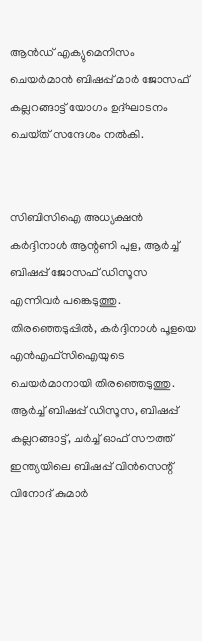ആൻഡ് എക്യുമെനിസം ചെയർമാൻ ബിഷപ്പ് മാർ ജോസഫ് കല്ലറങ്ങാട്ട് യോഗം ഉദ്ഘാടനം ചെയ്‌ത്‌ സന്ദേശം നൽകി.


സിബിസിഐ അധ്യക്ഷൻ കർദ്ദിനാൾ ആന്റണി പുള, ആർച്ച് ബിഷപ്പ് ജോസഫ് ഡിസൂസ എന്നിവർ പങ്കെടുത്തു. തിരഞ്ഞെടുപ്പിൽ, കർദ്ദിനാൾ പൂളയെ എൻ‌എഫ്‌സി‌ഐയുടെ ചെയർമാനായി തിരഞ്ഞെടുത്തു. ആർച്ച് ബിഷപ്പ് ഡിസൂസ, ബിഷപ്പ് കല്ലറങ്ങാട്ട്, ചർച്ച് ഓഫ് സൗത്ത് ഇന്ത്യയിലെ ബിഷപ്പ് വിൻസെന്റ് വിനോദ് കുമാർ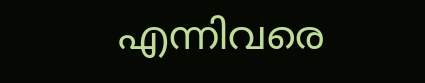എന്നിവരെ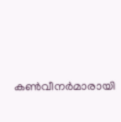കൺവീനർമാരായി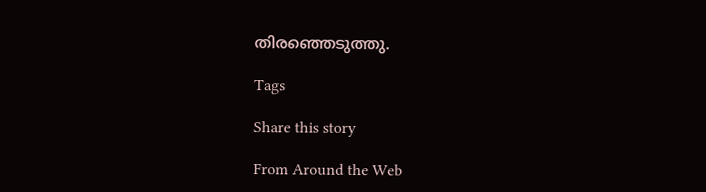തിരഞ്ഞെടുത്തു.

Tags

Share this story

From Around the Web